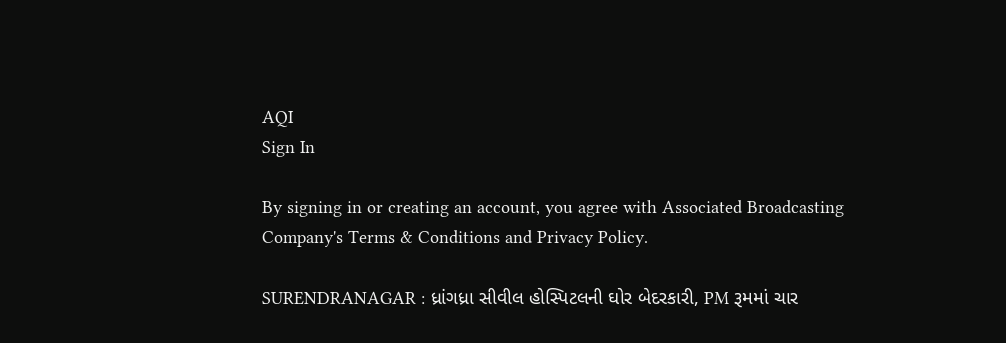AQI
Sign In

By signing in or creating an account, you agree with Associated Broadcasting Company's Terms & Conditions and Privacy Policy.

SURENDRANAGAR : ધ્રાંગધ્રા સીવીલ હોસ્પિટલની ઘોર બેદરકારી, PM રૂમમાં ચાર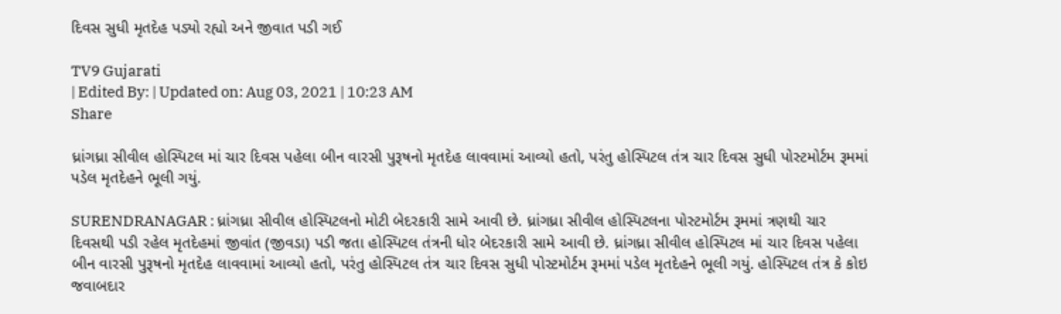દિવસ સુધી મૃતદેહ પડ્યો રહ્યો અને જીવાત પડી ગઈ

TV9 Gujarati
| Edited By: | Updated on: Aug 03, 2021 | 10:23 AM
Share

ધ્રાંગધ્રા સીવીલ હોસ્પિટલ માં ચાર દિવસ પહેલા બીન વારસી પુરૂષનો મૃતદેહ લાવવામાં આવ્યો હતો, પરંતુ હોસ્પિટલ તંત્ર ચાર દિવસ સુધી પોસ્ટમોર્ટમ રૂમમાં પડેલ મૃતદેહને ભૂલી ગયું.

SURENDRANAGAR : ધ્રાંગધ્રા સીવીલ હોસ્પિટલનો મોટી બેદરકારી સામે આવી છે. ધ્રાંગધ્રા સીવીલ હોસ્પિટલના પોસ્ટમોર્ટમ રૂમમાં ત્રણથી ચાર દિવસથી પડી રહેલ મૃતદેહમાં જીવાંત (જીવડા) પડી જતા હોસ્પિટલ તંત્રની ધોર બેદરકારી સામે આવી છે. ધ્રાંગધ્રા સીવીલ હોસ્પિટલ માં ચાર દિવસ પહેલા બીન વારસી પુરૂષનો મૃતદેહ લાવવામાં આવ્યો હતો, પરંતુ હોસ્પિટલ તંત્ર ચાર દિવસ સુધી પોસ્ટમોર્ટમ રૂમમાં પડેલ મૃતદેહને ભૂલી ગયું. હોસ્પિટલ તંત્ર કે કોઇ જવાબદાર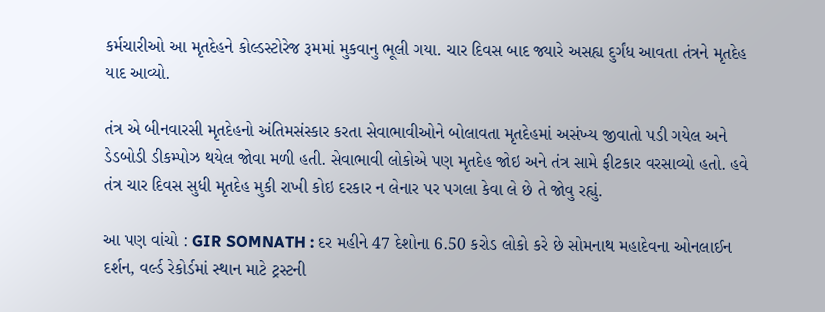કર્મચારીઓ આ મૃતદેહને કોલ્ડસ્ટોરેજ રૂમમાં મુકવાનુ ભૂલી ગયા. ચાર દિવસ બાદ જ્યારે અસહ્ય દુર્ગંધ આવતા તંત્રને મૃતદેહ યાદ આવ્યો.

તંત્ર એ બીનવારસી મૃતદેહનો અંતિમસંસ્કાર કરતા સેવાભાવીઓને બોલાવતા મૃતદેહમાં અસંખ્ય જીવાતો પડી ગયેલ અને ડેડબોડી ડીકમ્પોઝ થયેલ જોવા મળી હતી. સેવાભાવી લોકોએ પણ મૃતદેહ જોઇ અને તંત્ર સામે ફીટકાર વરસાવ્યો હતો. હવે તંત્ર ચાર દિવસ સુધી મૃતદેહ મુકી રાખી કોઇ દરકાર ન લેનાર પર પગલા કેવા લે છે તે જોવુ રહ્યું.

આ પણ વાંચો : GIR SOMNATH : દર મહીને 47 દેશોના 6.50 કરોડ લોકો કરે છે સોમનાથ મહાદેવના ઓનલાઈન દર્શન, વર્લ્ડ રેકોર્ડમાં સ્થાન માટે ટ્રસ્ટની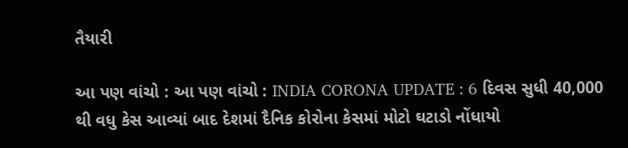તૈયારી

આ પણ વાંચો : આ પણ વાંચો : INDIA CORONA UPDATE : 6 દિવસ સુધી 40,000 થી વધુ કેસ આવ્યાં બાદ દેશમાં દૈનિક કોરોના કેસમાં મોટો ઘટાડો નોંધાયો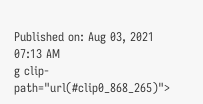Published on: Aug 03, 2021 07:13 AM
g clip-path="url(#clip0_868_265)">